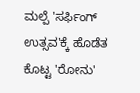ಮಲ್ಪೆ 'ಸರ್ಫಿಂಗ್ ಉತ್ಸವ'ಕ್ಕೆ ಹೊಡೆತ ಕೊಟ್ಟ 'ರೋನು'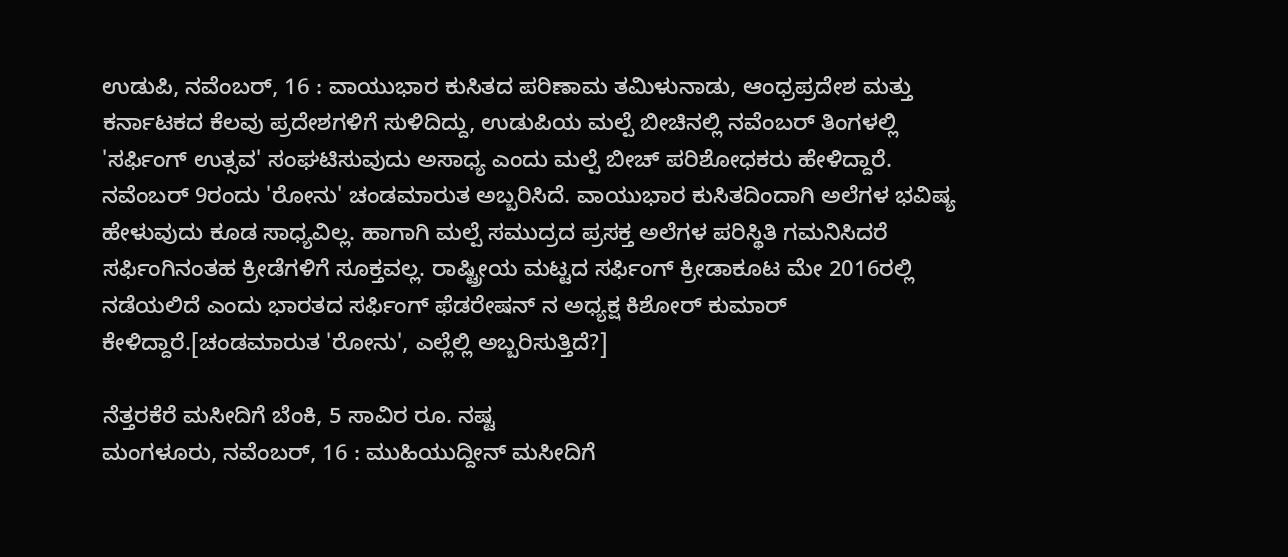ಉಡುಪಿ, ನವೆಂಬರ್, 16 : ವಾಯುಭಾರ ಕುಸಿತದ ಪರಿಣಾಮ ತಮಿಳುನಾಡು, ಆಂಧ್ರಪ್ರದೇಶ ಮತ್ತು ಕರ್ನಾಟಕದ ಕೆಲವು ಪ್ರದೇಶಗಳಿಗೆ ಸುಳಿದಿದ್ದು, ಉಡುಪಿಯ ಮಲ್ಪೆ ಬೀಚಿನಲ್ಲಿ ನವೆಂಬರ್ ತಿಂಗಳಲ್ಲಿ 'ಸರ್ಫಿಂಗ್ ಉತ್ಸವ' ಸಂಘಟಿಸುವುದು ಅಸಾಧ್ಯ ಎಂದು ಮಲ್ಪೆ ಬೀಚ್ ಪರಿಶೋಧಕರು ಹೇಳಿದ್ದಾರೆ.
ನವೆಂಬರ್ 9ರಂದು 'ರೋನು' ಚಂಡಮಾರುತ ಅಬ್ಬರಿಸಿದೆ. ವಾಯುಭಾರ ಕುಸಿತದಿಂದಾಗಿ ಅಲೆಗಳ ಭವಿಷ್ಯ ಹೇಳುವುದು ಕೂಡ ಸಾಧ್ಯವಿಲ್ಲ. ಹಾಗಾಗಿ ಮಲ್ಪೆ ಸಮುದ್ರದ ಪ್ರಸಕ್ತ ಅಲೆಗಳ ಪರಿಸ್ಥಿತಿ ಗಮನಿಸಿದರೆ ಸರ್ಫಿಂಗಿನಂತಹ ಕ್ರೀಡೆಗಳಿಗೆ ಸೂಕ್ತವಲ್ಲ. ರಾಷ್ಟ್ರೀಯ ಮಟ್ಟದ ಸರ್ಫಿಂಗ್ ಕ್ರೀಡಾಕೂಟ ಮೇ 2016ರಲ್ಲಿ ನಡೆಯಲಿದೆ ಎಂದು ಭಾರತದ ಸರ್ಫಿಂಗ್ ಫೆಡರೇಷನ್ ನ ಅಧ್ಯಕ್ಷ ಕಿಶೋರ್ ಕುಮಾರ್ ಕೇಳಿದ್ದಾರೆ.[ಚಂಡಮಾರುತ 'ರೋನು', ಎಲ್ಲೆಲ್ಲಿ ಅಬ್ಬರಿಸುತ್ತಿದೆ?]

ನೆತ್ತರಕೆರೆ ಮಸೀದಿಗೆ ಬೆಂಕಿ, 5 ಸಾವಿರ ರೂ. ನಷ್ಟ
ಮಂಗಳೂರು, ನವೆಂಬರ್, 16 : ಮುಹಿಯುದ್ದೀನ್ ಮಸೀದಿಗೆ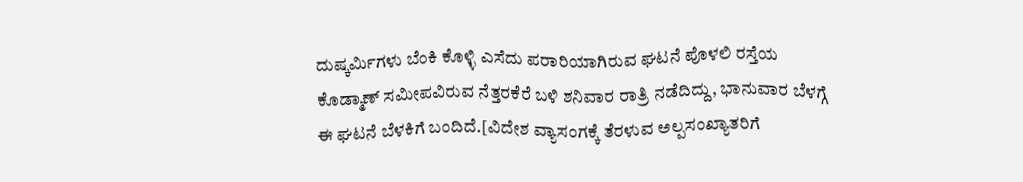ದುಷ್ಕರ್ಮಿಗಳು ಬೆಂಕಿ ಕೊಳ್ಳಿ ಎಸೆದು ಪರಾರಿಯಾಗಿರುವ ಘಟನೆ ಪೊಳಲಿ ರಸ್ತೆಯ ಕೊಡ್ಮಾಣ್ ಸಮೀಪವಿರುವ ನೆತ್ತರಕೆರೆ ಬಳಿ ಶನಿವಾರ ರಾತ್ರಿ ನಡೆದಿದ್ದು, ಭಾನುವಾರ ಬೆಳಗ್ಗೆ ಈ ಘಟನೆ ಬೆಳಕಿಗೆ ಬಂದಿದೆ.[ವಿದೇಶ ವ್ಯಾಸಂಗಕ್ಕೆ ತೆರಳುವ ಅಲ್ಪಸಂಖ್ಯಾತರಿಗೆ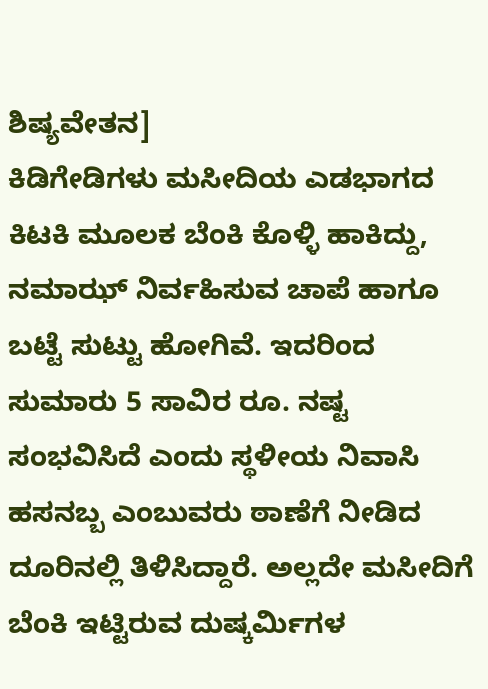ಶಿಷ್ಯವೇತನ]
ಕಿಡಿಗೇಡಿಗಳು ಮಸೀದಿಯ ಎಡಭಾಗದ ಕಿಟಕಿ ಮೂಲಕ ಬೆಂಕಿ ಕೊಳ್ಳಿ ಹಾಕಿದ್ದು, ನಮಾಝ್ ನಿರ್ವಹಿಸುವ ಚಾಪೆ ಹಾಗೂ ಬಟ್ಟೆ ಸುಟ್ಟು ಹೋಗಿವೆ. ಇದರಿಂದ ಸುಮಾರು 5 ಸಾವಿರ ರೂ. ನಷ್ಟ ಸಂಭವಿಸಿದೆ ಎಂದು ಸ್ಥಳೀಯ ನಿವಾಸಿ ಹಸನಬ್ಬ ಎಂಬುವರು ಠಾಣೆಗೆ ನೀಡಿದ ದೂರಿನಲ್ಲಿ ತಿಳಿಸಿದ್ದಾರೆ. ಅಲ್ಲದೇ ಮಸೀದಿಗೆ ಬೆಂಕಿ ಇಟ್ಟಿರುವ ದುಷ್ಕರ್ಮಿಗಳ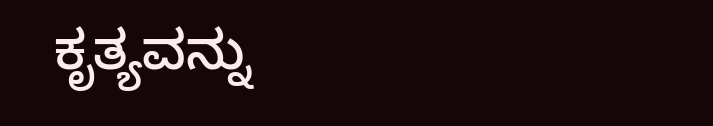ಕೃತ್ಯವನ್ನು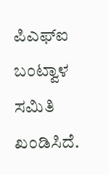ಪಿಎಫ್ಐ ಬಂಟ್ವಾಳ ಸಮಿತಿ ಖಂಡಿಸಿದೆ.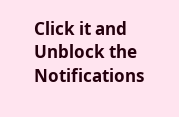Click it and Unblock the Notifications